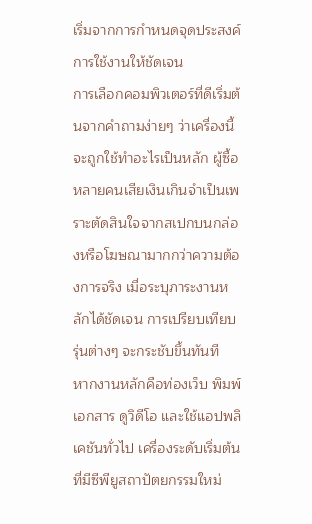เริ่มจากการกำหนดจุดประสงค์การใช้งานให้ชัดเจน
การเลือกคอมพิวเตอร์ที่ดีเริ่มต้นจากคำถามง่ายๆ ว่าเครื่องนี้จะถูกใช้ทำอะไรเป็นหลัก ผู้ซื้อหลายคนเสียเงินเกินจำเป็นเพราะตัดสินใจจากสเปกบนกล่องหรือโฆษณามากกว่าความต้องการจริง เมื่อระบุภาระงานหลักได้ชัดเจน การเปรียบเทียบรุ่นต่างๆ จะกระชับขึ้นทันที
หากงานหลักคือท่องเว็บ พิมพ์เอกสาร ดูวิดีโอ และใช้แอปพลิเคชันทั่วไป เครื่องระดับเริ่มต้นที่มีซีพียูสถาปัตยกรรมใหม่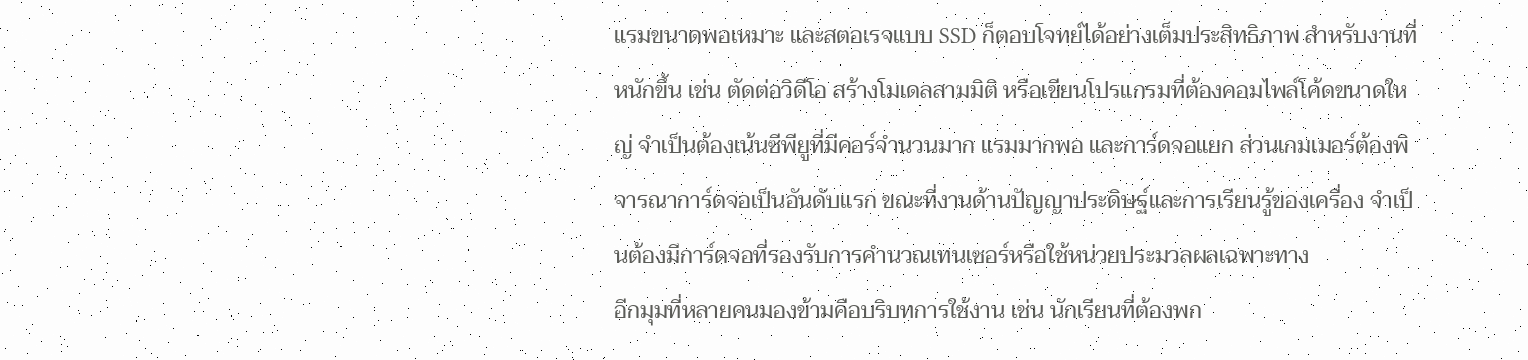แรมขนาดพอเหมาะ และสตอเรจแบบ SSD ก็ตอบโจทย์ได้อย่างเต็มประสิทธิภาพ สำหรับงานที่หนักขึ้น เช่น ตัดต่อวิดีโอ สร้างโมเดลสามมิติ หรือเขียนโปรแกรมที่ต้องคอมไพล์โค้ดขนาดใหญ่ จำเป็นต้องเน้นซีพียูที่มีคอร์จำนวนมาก แรมมากพอ และการ์ดจอแยก ส่วนเกมเมอร์ต้องพิจารณาการ์ดจอเป็นอันดับแรก ขณะที่งานด้านปัญญาประดิษฐ์และการเรียนรู้ของเครื่อง จำเป็นต้องมีการ์ดจอที่รองรับการคำนวณเทนเซอร์หรือใช้หน่วยประมวลผลเฉพาะทาง
อีกมุมที่หลายคนมองข้ามคือบริบทการใช้งาน เช่น นักเรียนที่ต้องพก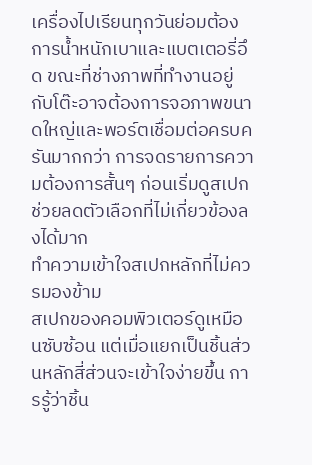เครื่องไปเรียนทุกวันย่อมต้องการน้ำหนักเบาและแบตเตอรี่อึด ขณะที่ช่างภาพที่ทำงานอยู่กับโต๊ะอาจต้องการจอภาพขนาดใหญ่และพอร์ตเชื่อมต่อครบครันมากกว่า การจดรายการความต้องการสั้นๆ ก่อนเริ่มดูสเปกช่วยลดตัวเลือกที่ไม่เกี่ยวข้องลงได้มาก
ทำความเข้าใจสเปกหลักที่ไม่ควรมองข้าม
สเปกของคอมพิวเตอร์ดูเหมือนซับซ้อน แต่เมื่อแยกเป็นชิ้นส่วนหลักสี่ส่วนจะเข้าใจง่ายขึ้น การรู้ว่าชิ้น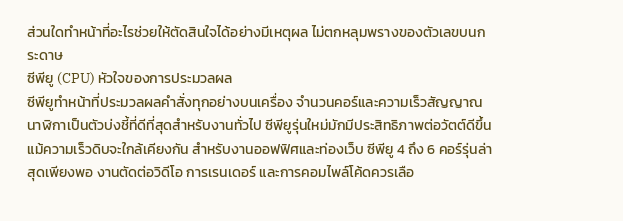ส่วนใดทำหน้าที่อะไรช่วยให้ตัดสินใจได้อย่างมีเหตุผล ไม่ตกหลุมพรางของตัวเลขบนกระดาษ
ซีพียู (CPU) หัวใจของการประมวลผล
ซีพียูทำหน้าที่ประมวลผลคำสั่งทุกอย่างบนเครื่อง จำนวนคอร์และความเร็วสัญญาณนาฬิกาเป็นตัวบ่งชี้ที่ดีที่สุดสำหรับงานทั่วไป ซีพียูรุ่นใหม่มักมีประสิทธิภาพต่อวัตต์ดีขึ้น แม้ความเร็วดิบจะใกล้เคียงกัน สำหรับงานออฟฟิศและท่องเว็บ ซีพียู 4 ถึง 6 คอร์รุ่นล่าสุดเพียงพอ งานตัดต่อวิดีโอ การเรนเดอร์ และการคอมไพล์โค้ดควรเลือ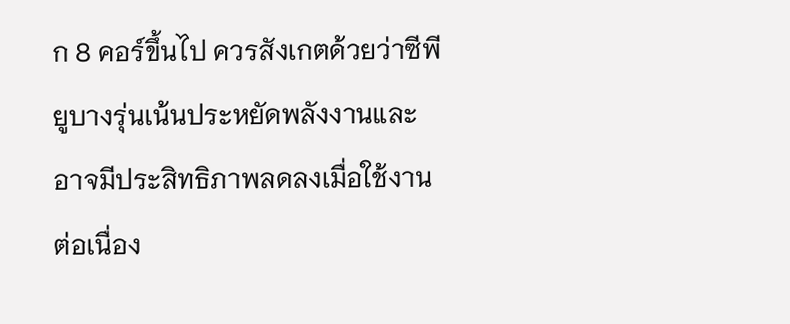ก 8 คอร์ขึ้นไป ควรสังเกตด้วยว่าซีพียูบางรุ่นเน้นประหยัดพลังงานและอาจมีประสิทธิภาพลดลงเมื่อใช้งานต่อเนื่อง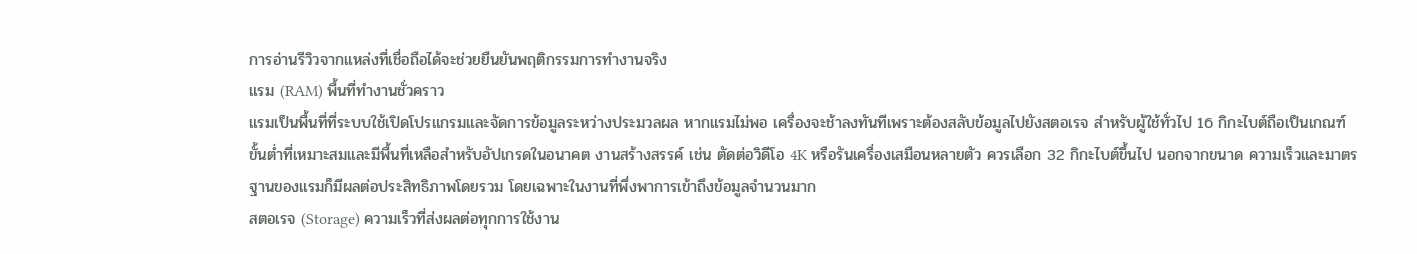การอ่านรีวิวจากแหล่งที่เชื่อถือได้จะช่วยยืนยันพฤติกรรมการทำงานจริง
แรม (RAM) พื้นที่ทำงานชั่วคราว
แรมเป็นพื้นที่ที่ระบบใช้เปิดโปรแกรมและจัดการข้อมูลระหว่างประมวลผล หากแรมไม่พอ เครื่องจะช้าลงทันทีเพราะต้องสลับข้อมูลไปยังสตอเรจ สำหรับผู้ใช้ทั่วไป 16 กิกะไบต์ถือเป็นเกณฑ์ขั้นต่ำที่เหมาะสมและมีพื้นที่เหลือสำหรับอัปเกรดในอนาคต งานสร้างสรรค์ เช่น ตัดต่อวิดีโอ 4K หรือรันเครื่องเสมือนหลายตัว ควรเลือก 32 กิกะไบต์ขึ้นไป นอกจากขนาด ความเร็วและมาตรฐานของแรมก็มีผลต่อประสิทธิภาพโดยรวม โดยเฉพาะในงานที่พึ่งพาการเข้าถึงข้อมูลจำนวนมาก
สตอเรจ (Storage) ความเร็วที่ส่งผลต่อทุกการใช้งาน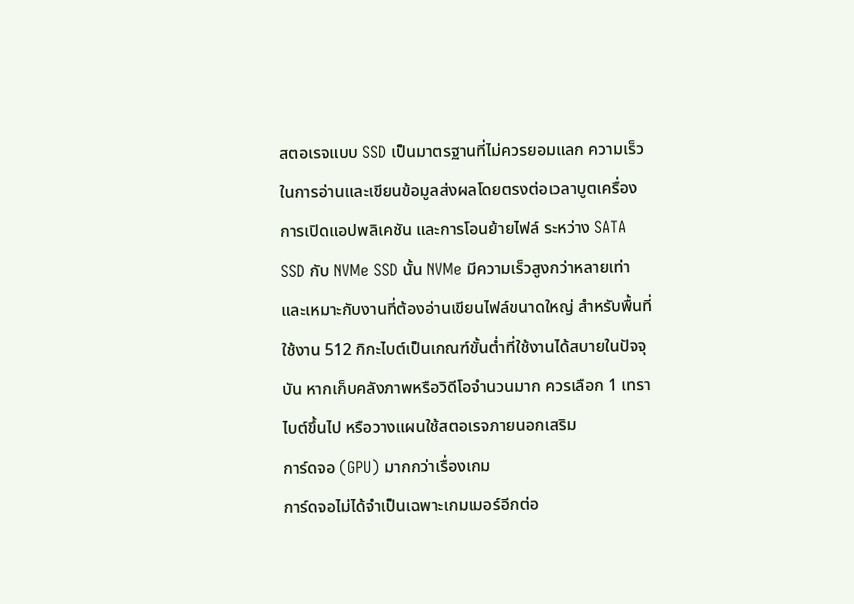สตอเรจแบบ SSD เป็นมาตรฐานที่ไม่ควรยอมแลก ความเร็วในการอ่านและเขียนข้อมูลส่งผลโดยตรงต่อเวลาบูตเครื่อง การเปิดแอปพลิเคชัน และการโอนย้ายไฟล์ ระหว่าง SATA SSD กับ NVMe SSD นั้น NVMe มีความเร็วสูงกว่าหลายเท่าและเหมาะกับงานที่ต้องอ่านเขียนไฟล์ขนาดใหญ่ สำหรับพื้นที่ใช้งาน 512 กิกะไบต์เป็นเกณฑ์ขั้นต่ำที่ใช้งานได้สบายในปัจจุบัน หากเก็บคลังภาพหรือวิดีโอจำนวนมาก ควรเลือก 1 เทราไบต์ขึ้นไป หรือวางแผนใช้สตอเรจภายนอกเสริม
การ์ดจอ (GPU) มากกว่าเรื่องเกม
การ์ดจอไม่ได้จำเป็นเฉพาะเกมเมอร์อีกต่อ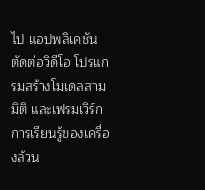ไป แอปพลิเคชันตัดต่อวิดีโอ โปรแกรมสร้างโมเดลสามมิติ และเฟรมเวิร์กการเรียนรู้ของเครื่องล้วน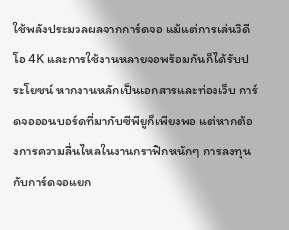ใช้พลังประมวลผลจากการ์ดจอ แม้แต่การเล่นวิดีโอ 4K และการใช้งานหลายจอพร้อมกันก็ได้รับประโยชน์ หากงานหลักเป็นเอกสารและท่องเว็บ การ์ดจอออนบอร์ดที่มากับซีพียูก็เพียงพอ แต่หากต้องการความลื่นไหลในงานกราฟิกหนักๆ การลงทุนกับการ์ดจอแยก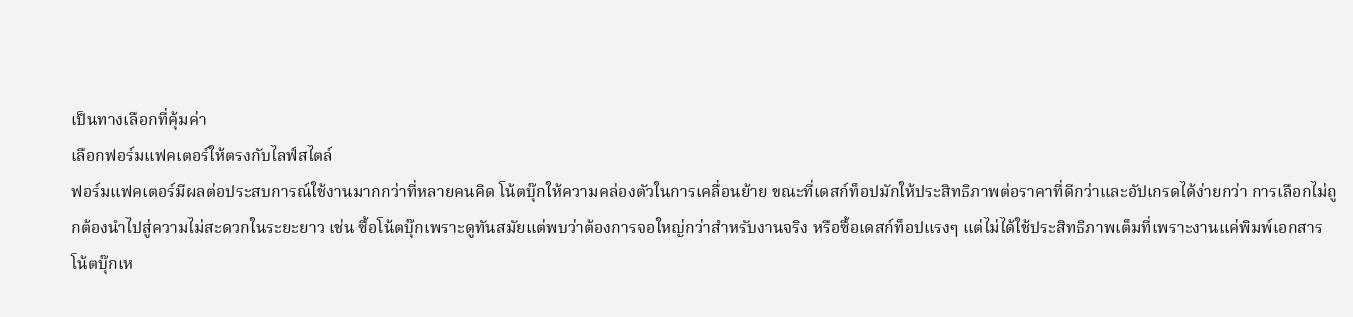เป็นทางเลือกที่คุ้มค่า
เลือกฟอร์มแฟคเตอร์ให้ตรงกับไลฟ์สไตล์
ฟอร์มแฟคเตอร์มีผลต่อประสบการณ์ใช้งานมากกว่าที่หลายคนคิด โน้ตบุ๊กให้ความคล่องตัวในการเคลื่อนย้าย ขณะที่เดสก์ท็อปมักให้ประสิทธิภาพต่อราคาที่ดีกว่าและอัปเกรดได้ง่ายกว่า การเลือกไม่ถูกต้องนำไปสู่ความไม่สะดวกในระยะยาว เช่น ซื้อโน้ตบุ๊กเพราะดูทันสมัยแต่พบว่าต้องการจอใหญ่กว่าสำหรับงานจริง หรือซื้อเดสก์ท็อปแรงๆ แต่ไม่ได้ใช้ประสิทธิภาพเต็มที่เพราะงานแค่พิมพ์เอกสาร
โน้ตบุ๊กเห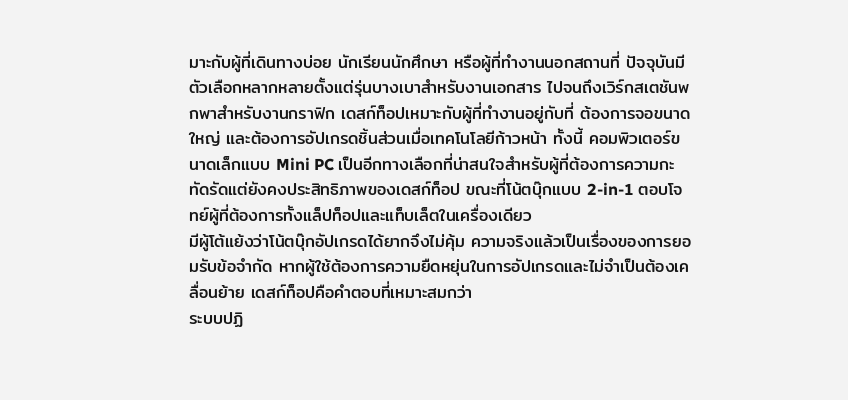มาะกับผู้ที่เดินทางบ่อย นักเรียนนักศึกษา หรือผู้ที่ทำงานนอกสถานที่ ปัจจุบันมีตัวเลือกหลากหลายตั้งแต่รุ่นบางเบาสำหรับงานเอกสาร ไปจนถึงเวิร์กสเตชันพกพาสำหรับงานกราฟิก เดสก์ท็อปเหมาะกับผู้ที่ทำงานอยู่กับที่ ต้องการจอขนาดใหญ่ และต้องการอัปเกรดชิ้นส่วนเมื่อเทคโนโลยีก้าวหน้า ทั้งนี้ คอมพิวเตอร์ขนาดเล็กแบบ Mini PC เป็นอีกทางเลือกที่น่าสนใจสำหรับผู้ที่ต้องการความกะทัดรัดแต่ยังคงประสิทธิภาพของเดสก์ท็อป ขณะที่โน้ตบุ๊กแบบ 2-in-1 ตอบโจทย์ผู้ที่ต้องการทั้งแล็ปท็อปและแท็บเล็ตในเครื่องเดียว
มีผู้โต้แย้งว่าโน้ตบุ๊กอัปเกรดได้ยากจึงไม่คุ้ม ความจริงแล้วเป็นเรื่องของการยอมรับข้อจำกัด หากผู้ใช้ต้องการความยืดหยุ่นในการอัปเกรดและไม่จำเป็นต้องเคลื่อนย้าย เดสก์ท็อปคือคำตอบที่เหมาะสมกว่า
ระบบปฏิ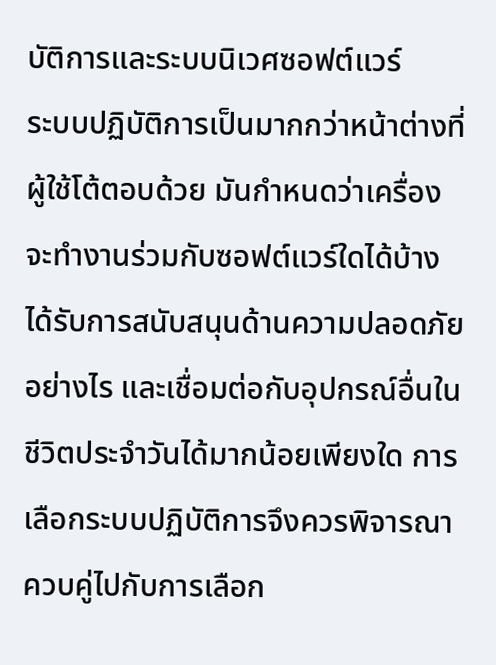บัติการและระบบนิเวศซอฟต์แวร์
ระบบปฏิบัติการเป็นมากกว่าหน้าต่างที่ผู้ใช้โต้ตอบด้วย มันกำหนดว่าเครื่องจะทำงานร่วมกับซอฟต์แวร์ใดได้บ้าง ได้รับการสนับสนุนด้านความปลอดภัยอย่างไร และเชื่อมต่อกับอุปกรณ์อื่นในชีวิตประจำวันได้มากน้อยเพียงใด การเลือกระบบปฏิบัติการจึงควรพิจารณาควบคู่ไปกับการเลือก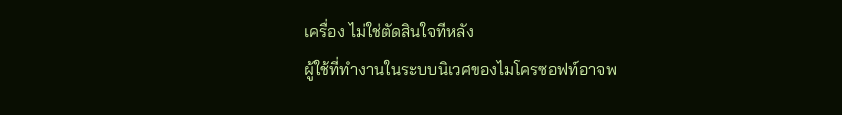เครื่อง ไม่ใช่ตัดสินใจทีหลัง
ผู้ใช้ที่ทำงานในระบบนิเวศของไมโครซอฟท์อาจพ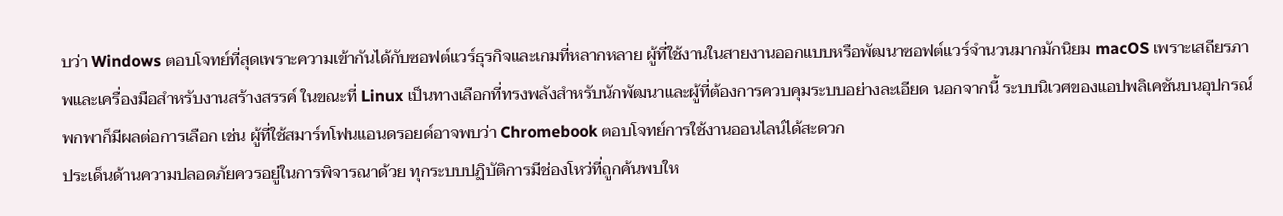บว่า Windows ตอบโจทย์ที่สุดเพราะความเข้ากันได้กับซอฟต์แวร์ธุรกิจและเกมที่หลากหลาย ผู้ที่ใช้งานในสายงานออกแบบหรือพัฒนาซอฟต์แวร์จำนวนมากมักนิยม macOS เพราะเสถียรภาพและเครื่องมือสำหรับงานสร้างสรรค์ ในขณะที่ Linux เป็นทางเลือกที่ทรงพลังสำหรับนักพัฒนาและผู้ที่ต้องการควบคุมระบบอย่างละเอียด นอกจากนี้ ระบบนิเวศของแอปพลิเคชันบนอุปกรณ์พกพาก็มีผลต่อการเลือก เช่น ผู้ที่ใช้สมาร์ทโฟนแอนดรอยด์อาจพบว่า Chromebook ตอบโจทย์การใช้งานออนไลน์ได้สะดวก
ประเด็นด้านความปลอดภัยควรอยู่ในการพิจารณาด้วย ทุกระบบปฏิบัติการมีช่องโหว่ที่ถูกค้นพบให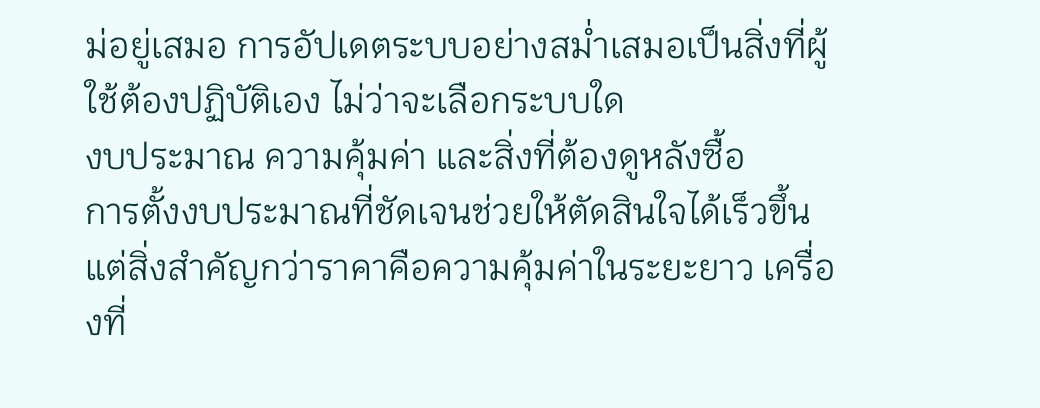ม่อยู่เสมอ การอัปเดตระบบอย่างสม่ำเสมอเป็นสิ่งที่ผู้ใช้ต้องปฏิบัติเอง ไม่ว่าจะเลือกระบบใด
งบประมาณ ความคุ้มค่า และสิ่งที่ต้องดูหลังซื้อ
การตั้งงบประมาณที่ชัดเจนช่วยให้ตัดสินใจได้เร็วขึ้น แต่สิ่งสำคัญกว่าราคาคือความคุ้มค่าในระยะยาว เครื่องที่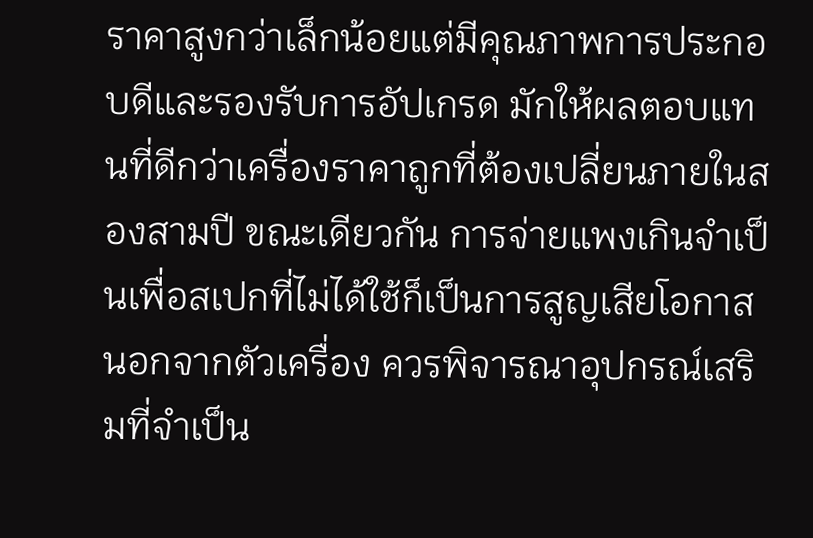ราคาสูงกว่าเล็กน้อยแต่มีคุณภาพการประกอบดีและรองรับการอัปเกรด มักให้ผลตอบแทนที่ดีกว่าเครื่องราคาถูกที่ต้องเปลี่ยนภายในสองสามปี ขณะเดียวกัน การจ่ายแพงเกินจำเป็นเพื่อสเปกที่ไม่ได้ใช้ก็เป็นการสูญเสียโอกาส
นอกจากตัวเครื่อง ควรพิจารณาอุปกรณ์เสริมที่จำเป็น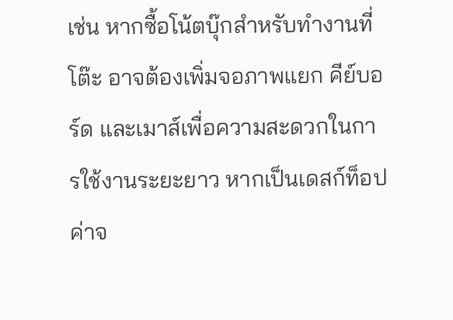เช่น หากซื้อโน้ตบุ๊กสำหรับทำงานที่โต๊ะ อาจต้องเพิ่มจอภาพแยก คีย์บอร์ด และเมาส์เพื่อความสะดวกในการใช้งานระยะยาว หากเป็นเดสก์ท็อป ค่าจ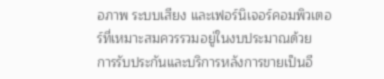อภาพ ระบบเสียง และเฟอร์นิเจอร์คอมพิวเตอร์ที่เหมาะสมควรรวมอยู่ในงบประมาณด้วย
การรับประกันและบริการหลังการขายเป็นอี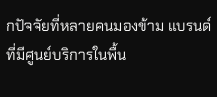กปัจจัยที่หลายคนมองข้าม แบรนด์ที่มีศูนย์บริการในพื้น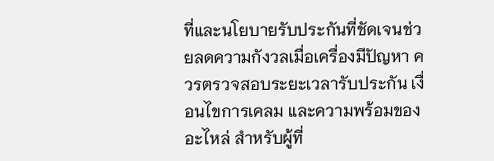ที่และนโยบายรับประกันที่ชัดเจนช่วยลดความกังวลเมื่อเครื่องมีปัญหา ควรตรวจสอบระยะเวลารับประกัน เงื่อนไขการเคลม และความพร้อมของอะไหล่ สำหรับผู้ที่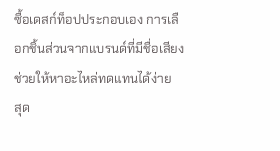ซื้อเดสก์ท็อปประกอบเอง การเลือกชิ้นส่วนจากแบรนด์ที่มีชื่อเสียงช่วยให้หาอะไหล่ทดแทนได้ง่าย
สุด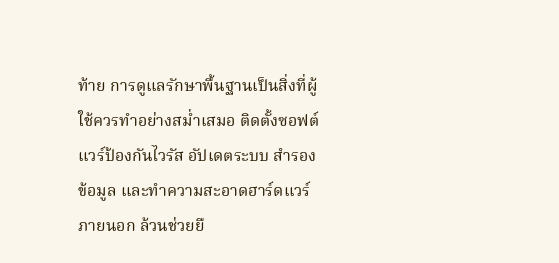ท้าย การดูแลรักษาพื้นฐานเป็นสิ่งที่ผู้ใช้ควรทำอย่างสม่ำเสมอ ติดตั้งซอฟต์แวร์ป้องกันไวรัส อัปเดตระบบ สำรองข้อมูล และทำความสะอาดฮาร์ดแวร์ภายนอก ล้วนช่วยยื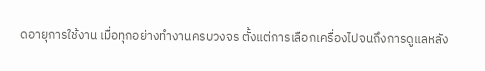ดอายุการใช้งาน เมื่อทุกอย่างทำงานครบวงจร ตั้งแต่การเลือกเครื่องไปจนถึงการดูแลหลัง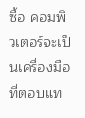ซื้อ คอมพิวเตอร์จะเป็นเครื่องมือที่ตอบแท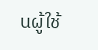นผู้ใช้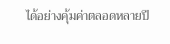ได้อย่างคุ้มค่าตลอดหลายปี